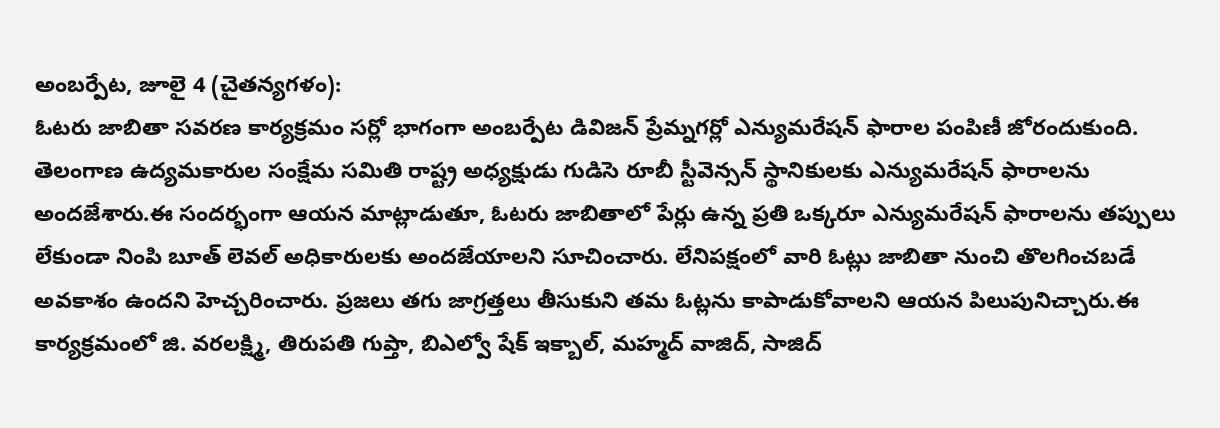అంబర్పేట, జూలై 4 (చైతన్యగళం):
ఓటరు జాబితా సవరణ కార్యక్రమం సర్లో భాగంగా అంబర్పేట డివిజన్ ప్రేమ్నగర్లో ఎన్యుమరేషన్ ఫారాల పంపిణీ జోరందుకుంది. తెలంగాణ ఉద్యమకారుల సంక్షేమ సమితి రాష్ట్ర అధ్యక్షుడు గుడిసె రూబీ స్టీవెన్సన్ స్థానికులకు ఎన్యుమరేషన్ ఫారాలను అందజేశారు.ఈ సందర్భంగా ఆయన మాట్లాడుతూ, ఓటరు జాబితాలో పేర్లు ఉన్న ప్రతి ఒక్కరూ ఎన్యుమరేషన్ ఫారాలను తప్పులు లేకుండా నింపి బూత్ లెవల్ అధికారులకు అందజేయాలని సూచించారు. లేనిపక్షంలో వారి ఓట్లు జాబితా నుంచి తొలగించబడే అవకాశం ఉందని హెచ్చరించారు. ప్రజలు తగు జాగ్రత్తలు తీసుకుని తమ ఓట్లను కాపాడుకోవాలని ఆయన పిలుపునిచ్చారు.ఈ కార్యక్రమంలో జి. వరలక్ష్మి, తిరుపతి గుప్తా, బిఎల్వో షేక్ ఇక్బాల్, మహ్మద్ వాజిద్, సాజిద్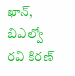ఖాన్, బిఎల్వో రవి కిరణ్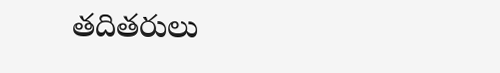తదితరులు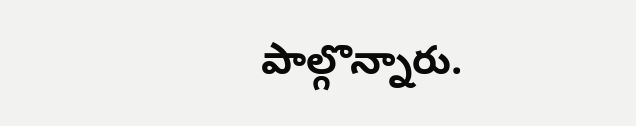పాల్గొన్నారు.